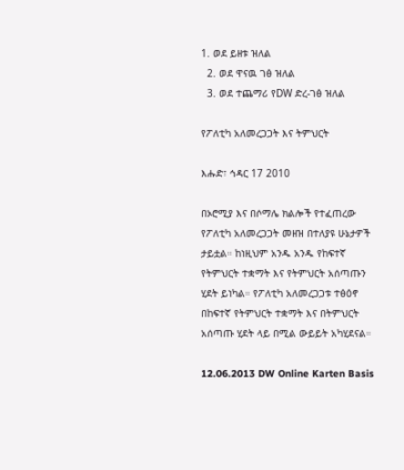1. ወደ ይዘቱ ዝለል
  2. ወደ ዋናዉ ገፅ ዝለል
  3. ወደ ተጨማሪ የDW ድረ-ገፅ ዝለል

የፖለቲካ አለመረጋጋት እና ትምህርት

እሑድ፣ ኅዳር 17 2010

በኦሮሚያ እና በሶማሌ ክልሎች የተፈጠረው የፖለቲካ አለመረጋጋት መዘዝ በተለያዩ ሁኔታዎች ታይቷል። ከነዚህም አንዱ አንዱ የከፍተኛ የትምህርት ተቋማት እና የትምህርት አሰጣጡን ሂደት ይነካል። የፖለቲካ አለመረጋጋቱ ተፅዕኖ በከፍተኛ የትምህርት ተቋማት እና በትምህርት አሰጣጡ ሂደት ላይ በሚል ውይይት አካሂደናል።

12.06.2013 DW Online Karten Basis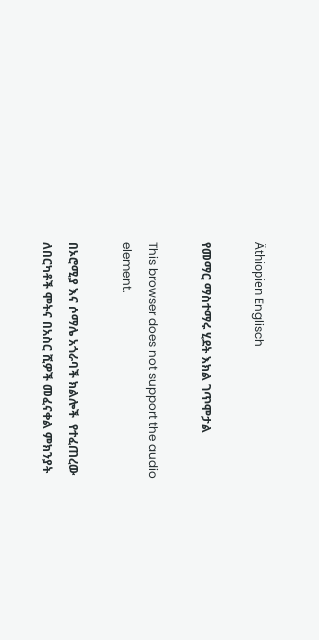Äthiopien Englisch

የመማር ማስተማሩ ሂደት እክል ገጥሞታል

This browser does not support the audio element.

በኦሮሚያ እና ሶማሌ አጎራባች ክልሎች  የተፈጠረው  ለበርካቶች ሞትና በአስር ሺዎች መፈናቀል ምክንያት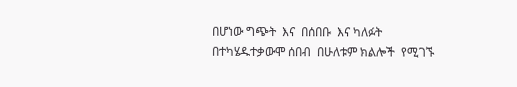በሆነው ግጭት  እና  በሰበቡ  እና ካለፉት በተካሄዱተቃውሞ ሰበብ  በሁለቱም ክልሎች  የሚገኙ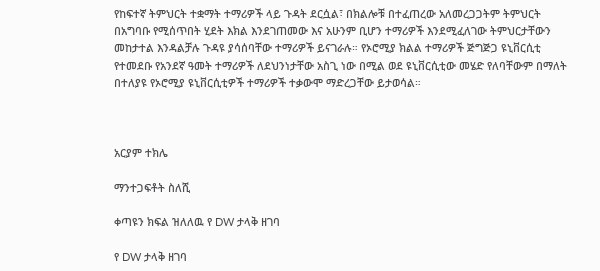የከፍተኛ ትምህርት ተቋማት ተማሪዎች ላይ ጉዳት ደርሷል፣ በክልሎቹ በተፈጠረው አለመረጋጋትም ትምህርት በአግባቡ የሚሰጥበት ሂደት እክል እንደገጠመው እና አሁንም ቢሆን ተማሪዎች እንደሚፈለገው ትምህርታቸውን መከታተል እንዳልቻሉ ጉዳዩ ያሳሰባቸው ተማሪዎች ይናገራሉ። የኦሮሚያ ክልል ተማሪዎች ጅግጅጋ ዩኒቨርሲቲ የተመደቡ የአንደኛ ዓመት ተማሪዎች ለደህንነታቸው አስጊ ነው በሚል ወደ ዩኒቨርሲቲው መሄድ የለባቸውም በማለት በተለያዩ የኦሮሚያ ዩኒቨርሲቲዎች ተማሪዎች ተቃውሞ ማድረጋቸው ይታወሳል።



አርያም ተክሌ

ማንተጋፍቶት ስለሺ

ቀጣዩን ክፍል ዝለለዉ የ DW ታላቅ ዘገባ

የ DW ታላቅ ዘገባ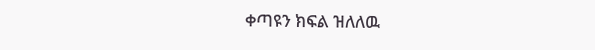ቀጣዩን ክፍል ዝለለዉ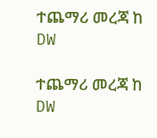ተጨማሪ መረጃ ከ DW

ተጨማሪ መረጃ ከ DW